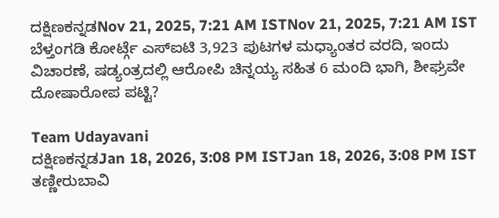ದಕ್ಷಿಣಕನ್ನಡNov 21, 2025, 7:21 AM ISTNov 21, 2025, 7:21 AM IST ಬೆಳ್ತಂಗಡಿ ಕೋರ್ಟ್ಗೆ ಎಸ್ಐಟಿ 3,923 ಪುಟಗಳ ಮಧ್ಯಾಂತರ ವರದಿ, ಇಂದು ವಿಚಾರಣೆ, ಷಡ್ಯಂತ್ರದಲ್ಲಿ ಆರೋಪಿ ಚಿನ್ನಯ್ಯ ಸಹಿತ 6 ಮಂದಿ ಭಾಗಿ, ಶೀಘ್ರವೇ ದೋಷಾರೋಪ ಪಟ್ಟಿ?

Team Udayavani
ದಕ್ಷಿಣಕನ್ನಡJan 18, 2026, 3:08 PM ISTJan 18, 2026, 3:08 PM IST
ತಣ್ಣೀರುಬಾವಿ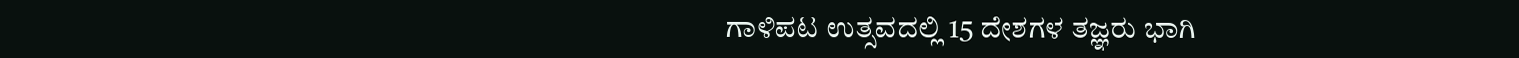ಗಾಳಿಪಟ ಉತ್ಸವದಲ್ಲಿ 15 ದೇಶಗಳ ತಜ್ಞರು ಭಾಗಿ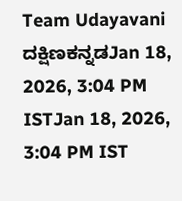Team Udayavani
ದಕ್ಷಿಣಕನ್ನಡJan 18, 2026, 3:04 PM ISTJan 18, 2026, 3:04 PM IST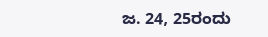ಜ. 24, 25ರಂದು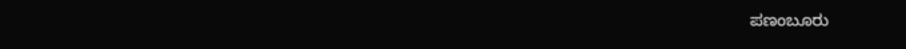ಪಣಂಬೂರು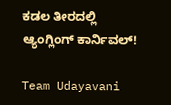ಕಡಲ ತೀರದಲ್ಲಿ ಆ್ಯಂಗ್ಲಿಂಗ್ ಕಾರ್ನಿವಲ್!

Team Udayavani